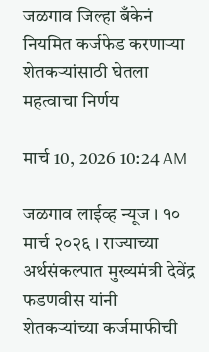जळगाव जिल्हा बँकेनं नियमित कर्जफेड करणाऱ्या शेतकऱ्यांसाठी घेतला महत्वाचा निर्णय

मार्च 10, 2026 10:24 AM

जळगाव लाईव्ह न्यूज । १० मार्च २०२६ । राज्याच्या अर्थसंकल्पात मुख्यमंत्री देवेंद्र फडणवीस यांनी शेतकऱ्यांच्या कर्जमाफीची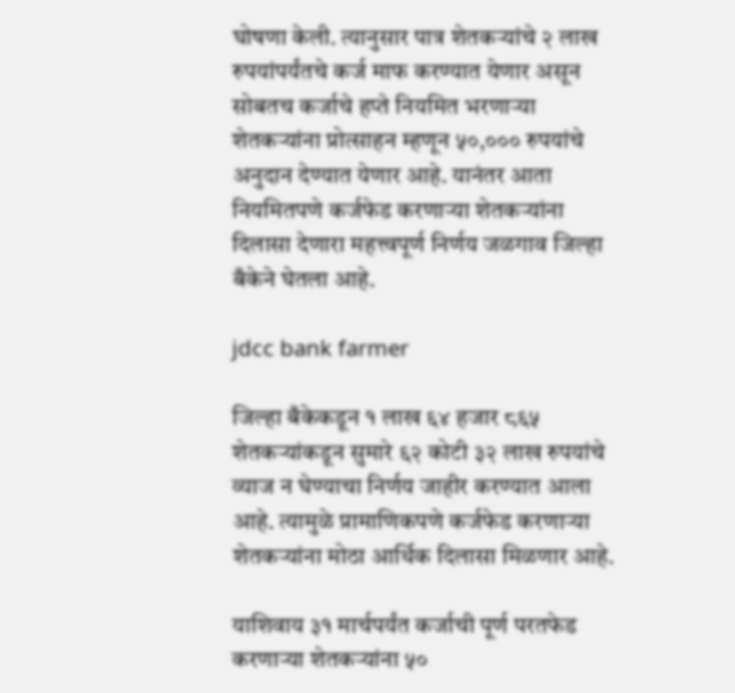घोषणा केली. त्यानुसार पात्र शेतकऱ्यांचे २ लाख रुपयांपर्यंतचे कर्ज माफ करण्यात येणार असून सोबतच कर्जाचे हप्ते नियमित भरणाऱ्या शेतकऱ्यांना प्रोत्साहन म्हणून ५०,००० रुपयांचे अनुदान देण्यात येणार आहे. यानंतर आता नियमितपणे कर्जफेड करणाऱ्या शेतकऱ्यांना दिलासा देणारा महत्त्वपूर्ण निर्णय जळगाव जिल्हा बँकेने घेतला आहे.

jdcc bank farmer

जिल्हा बँकेकडून १ लाख ६४ हजार ८६५ शेतकऱ्यांकडून सुमारे ६२ कोटी ३२ लाख रुपयांचे व्याज न घेण्याचा निर्णय जाहीर करण्यात आला आहे. त्यामुळे प्रामाणिकपणे कर्जफेड करणाऱ्या शेतकऱ्यांना मोठा आर्थिक दिलासा मिळणार आहे.

याशिवाय ३१ मार्चपर्यंत कर्जाची पूर्ण परतफेड करणाऱ्या शेतकऱ्यांना ५०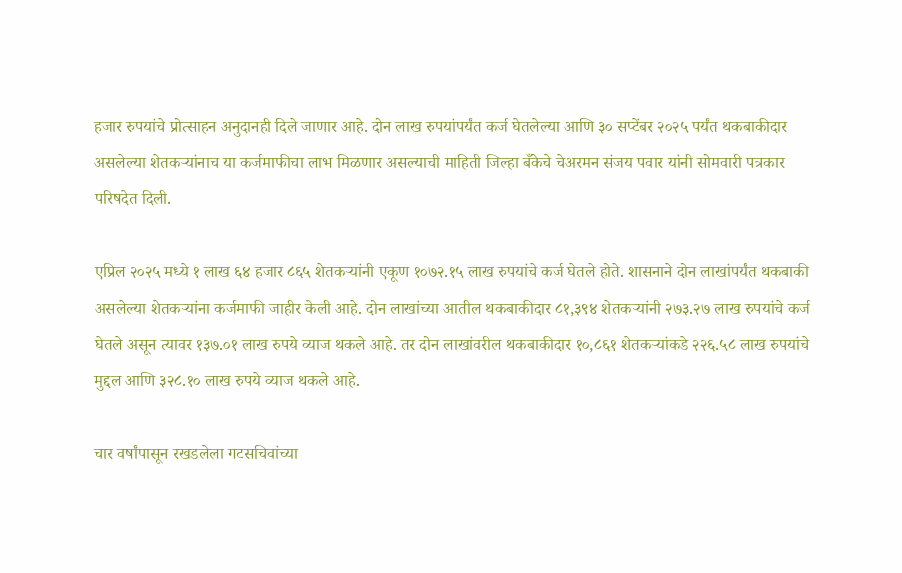हजार रुपयांचे प्रोत्साहन अनुदानही दिले जाणार आहे. दोन लाख रुपयांपर्यंत कर्ज घेतलेल्या आणि ३० सप्टेंबर २०२५ पर्यंत थकबाकीदार असलेल्या शेतकऱ्यांनाच या कर्जमाफीचा लाभ मिळणार असल्याची माहिती जिल्हा बँकेचे चेअरमन संजय पवार यांनी सोमवारी पत्रकार परिषदेत दिली.

एप्रिल २०२५ मध्ये १ लाख ६४ हजार ८६५ शेतकऱ्यांनी एकूण १०७२.१५ लाख रुपयांचे कर्ज घेतले होते. शासनाने दोन लाखांपर्यंत थकबाकी असलेल्या शेतकऱ्यांना कर्जमाफी जाहीर केली आहे. दोन लाखांच्या आतील थकबाकीदार ८१,३९४ शेतकऱ्यांनी २७३.२७ लाख रुपयांचे कर्ज घेतले असून त्यावर १३७.०१ लाख रुपये व्याज थकले आहे. तर दोन लाखांवरील थकबाकीदार १०,८६१ शेतकऱ्यांकडे २२६.५८ लाख रुपयांचे मुद्दल आणि ३२८.१० लाख रुपये व्याज थकले आहे.

चार वर्षांपासून रखडलेला गटसचिवांच्या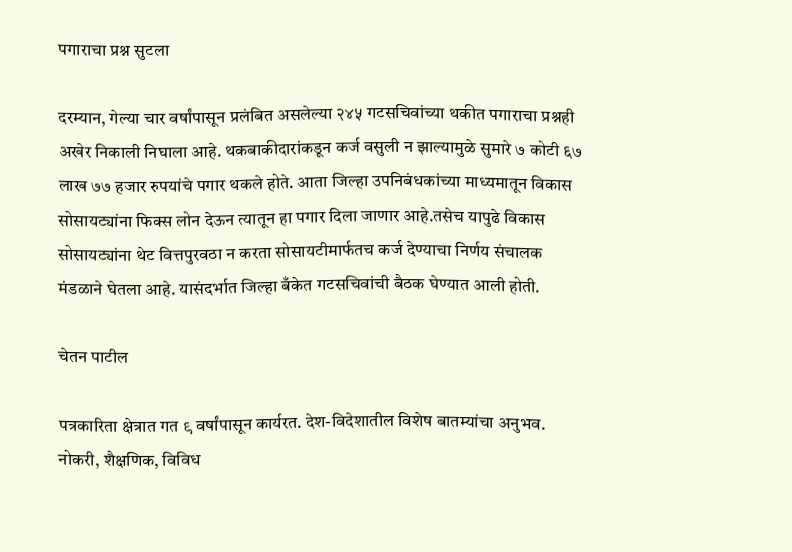पगाराचा प्रश्न सुटला

दरम्यान, गेल्या चार वर्षांपासून प्रलंबित असलेल्या २४५ गटसचिवांच्या थकीत पगाराचा प्रश्नही अखेर निकाली निघाला आहे. थकबाकीदारांकडून कर्ज वसुली न झाल्यामुळे सुमारे ७ कोटी ६७ लाख ७७ हजार रुपयांचे पगार थकले होते. आता जिल्हा उपनिबंधकांच्या माध्यमातून विकास सोसायट्यांना फिक्स लोन देऊन त्यातून हा पगार दिला जाणार आहे.तसेच यापुढे विकास सोसायट्यांना थेट वित्तपुरवठा न करता सोसायटीमार्फतच कर्ज देण्याचा निर्णय संचालक मंडळाने घेतला आहे. यासंदर्भात जिल्हा बँकेत गटसचिवांची बैठक घेण्यात आली होती.

चेतन पाटील

पत्रकारिता क्षेत्रात गत ९ वर्षांपासून कार्यरत. देश-विदेशातील विशेष बातम्यांचा अनुभव. नोकरी, शैक्षणिक, विविध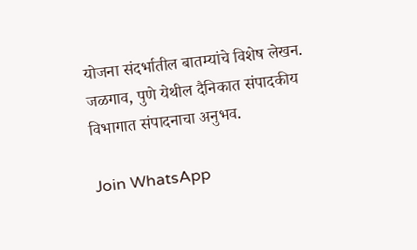योजना संदर्भातील बातम्यांचे विशेष लेखन. जळगाव, पुणे येथील दैनिकात संपादकीय विभागात संपादनाचा अनुभव.

Join WhatsApp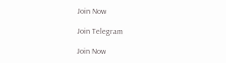Join Now

Join Telegram

Join Now